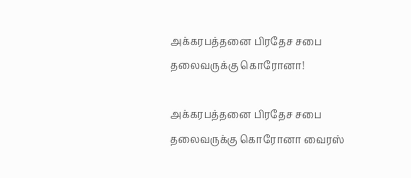அக்கரபத்தனை பிரதேச சபை தலைவருக்கு கொரோனா!

அக்கரபத்தனை பிரதேச சபை தலைவருக்கு கொரோனா வைரஸ்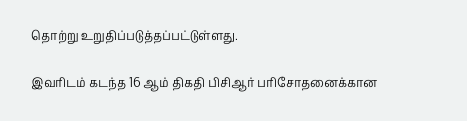தொற்று உறுதிப்படுத்தப்பட்டுள்ளது.

இவரிடம் கடந்த 16 ஆம் திகதி பிசிஆர் பரிசோதனைக்கான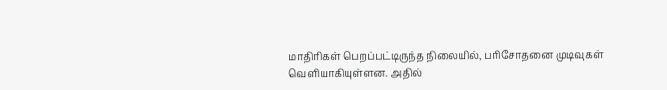மாதிரிகள் பெறப்பட்டிருந்த நிலையில், பரிசோதனை முடிவுகள் வெளியாகியுள்ளன. அதில்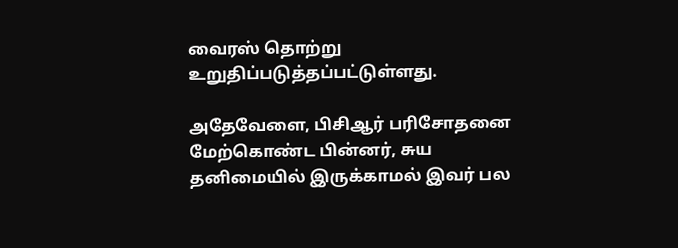வைரஸ் தொற்று உறுதிப்படுத்தப்பட்டுள்ளது.

அதேவேளை, பிசிஆர் பரிசோதனை மேற்கொண்ட பின்னர், சுய தனிமையில் இருக்காமல் இவர் பல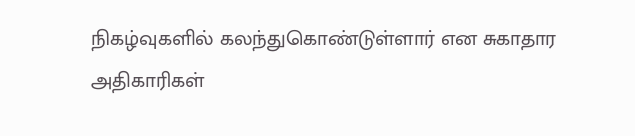நிகழ்வுகளில் கலந்துகொண்டுள்ளார் என சுகாதார அதிகாரிகள்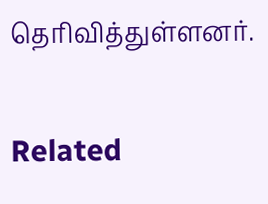தெரிவித்துள்ளனர்.

Related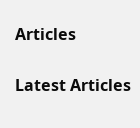Articles

Latest Articles